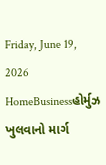Friday, June 19, 2026
HomeBusinessહોર્મુઝ ખુલવાનો માર્ગ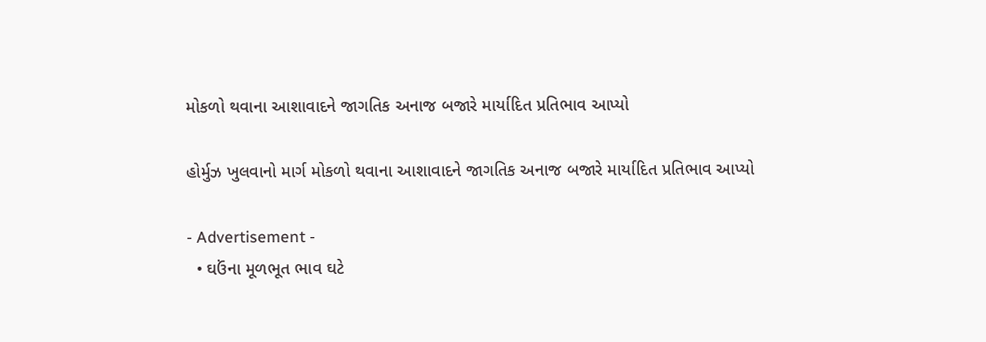મોકળો થવાના આશાવાદને જાગતિક અનાજ બજારે માર્યાદિત પ્રતિભાવ આપ્યો

હોર્મુઝ ખુલવાનો માર્ગ મોકળો થવાના આશાવાદને જાગતિક અનાજ બજારે માર્યાદિત પ્રતિભાવ આપ્યો

- Advertisement -
  • ઘઉંના મૂળભૂત ભાવ ઘટે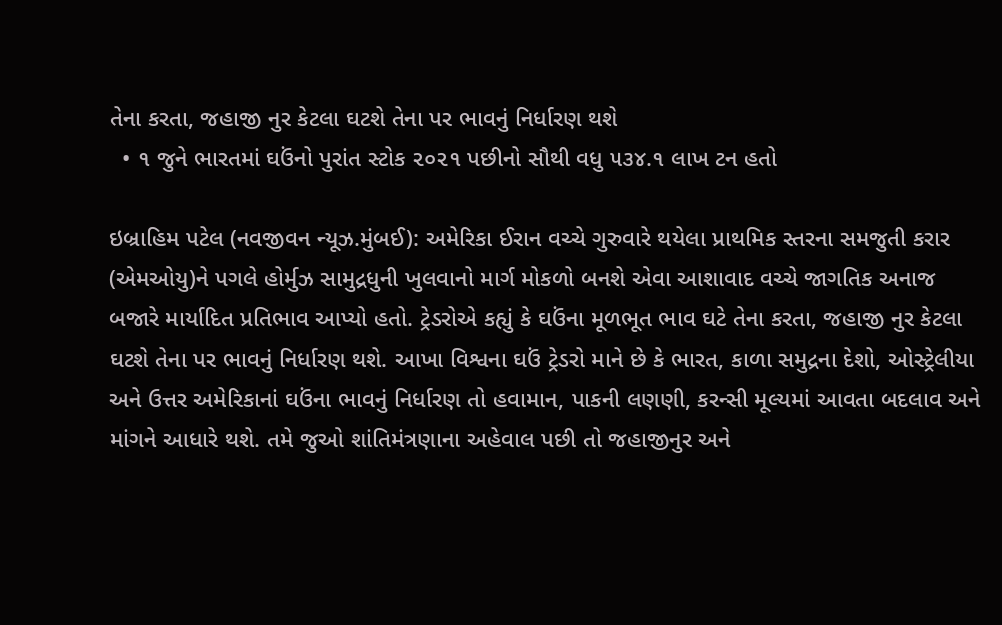તેના કરતા, જહાજી નુર કેટલા ઘટશે તેના પર ભાવનું નિર્ધારણ થશે
  • ૧ જુને ભારતમાં ઘઉંનો પુરાંત સ્ટોક ૨૦૨૧ પછીનો સૌથી વધુ ૫૩૪.૧ લાખ ટન હતો

ઇબ્રાહિમ પટેલ (નવજીવન ન્યૂઝ.મુંબઈ): અમેરિકા ઈરાન વચ્ચે ગુરુવારે થયેલા પ્રાથમિક સ્તરના સમજુતી કરાર (એમઓયુ)ને પગલે હોર્મુઝ સામુદ્રધુની ખુલવાનો માર્ગ મોકળો બનશે એવા આશાવાદ વચ્ચે જાગતિક અનાજ બજારે માર્યાદિત પ્રતિભાવ આપ્યો હતો. ટ્રેડરોએ કહ્યું કે ઘઉંના મૂળભૂત ભાવ ઘટે તેના કરતા, જહાજી નુર કેટલા ઘટશે તેના પર ભાવનું નિર્ધારણ થશે. આખા વિશ્વના ઘઉં ટ્રેડરો માને છે કે ભારત, કાળા સમુદ્રના દેશો, ઓસ્ટ્રેલીયા અને ઉત્તર અમેરિકાનાં ઘઉંના ભાવનું નિર્ધારણ તો હવામાન, પાકની લણણી, કરન્સી મૂલ્યમાં આવતા બદલાવ અને માંગને આધારે થશે. તમે જુઓ શાંતિમંત્રણાના અહેવાલ પછી તો જહાજીનુર અને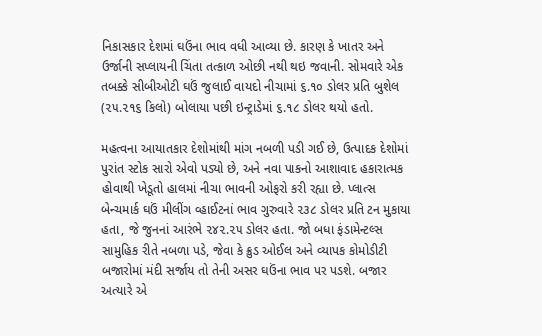નિકાસકાર દેશમાં ઘઉંના ભાવ વધી આવ્યા છે. કારણ કે ખાતર અને ઉર્જાની સપ્લાયની ચિંતા તત્કાળ ઓછી નથી થઇ જવાની. સોમવારે એક તબક્કે સીબીઓટી ઘઉં જુલાઈ વાયદો નીચામાં ૬.૧૦ ડોલર પ્રતિ બુશેલ (૨૫.૨૧૬ કિલો) બોલાયા પછી ઇન્ટ્રાડેમાં ૬.૧૮ ડોલર થયો હતો.

મહત્વના આયાતકાર દેશોમાંથી માંગ નબળી પડી ગઈ છે, ઉત્પાદક દેશોમાં પુરાંત સ્ટોક સારો એવો પડ્યો છે, અને નવા પાકનો આશાવાદ હકારાત્મક હોવાથી ખેડૂતો હાલમાં નીચા ભાવની ઓફરો કરી રહ્યા છે. પ્લાત્સ બેન્ચમાર્ક ઘઉં મીલીંગ વ્હાઈટનાં ભાવ ગુરુવારે ૨૩૮ ડોલર પ્રતિ ટન મુકાયા હતા, જે જુનનાં આરંભે ૨૪૨.૨૫ ડોલર હતા. જો બધા ફંડામેન્ટલ્સ સામુહિક રીતે નબળા પડે, જેવા કે ક્રુડ ઓઈલ અને વ્યાપક કોમોડીટી બજારોમાં મંદી સર્જાય તો તેની અસર ઘઉંના ભાવ પર પડશે. બજાર અત્યારે એ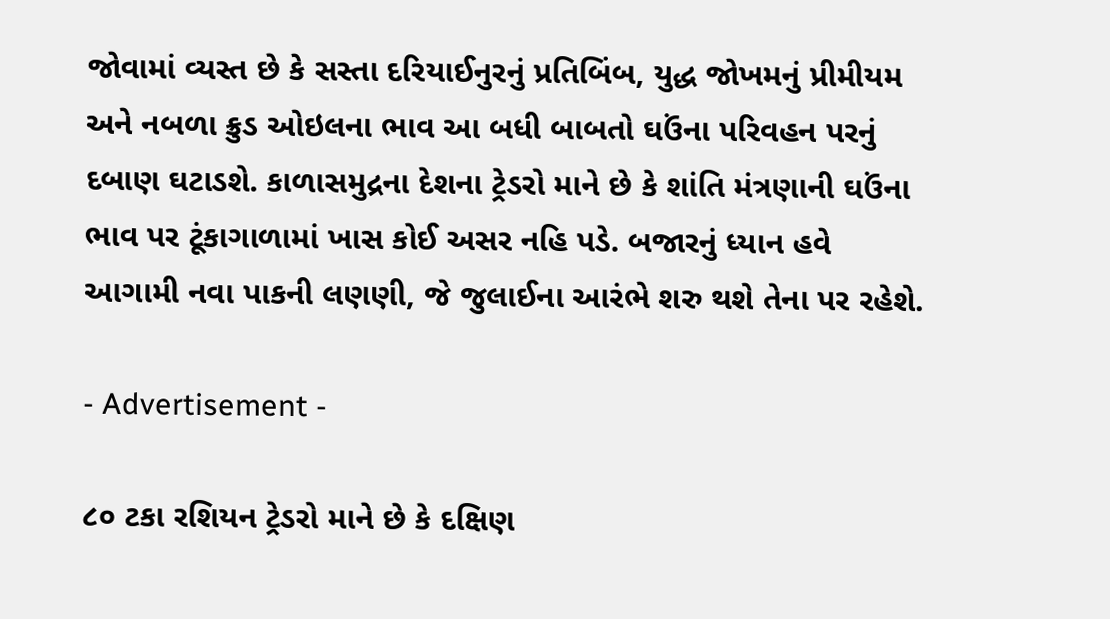જોવામાં વ્યસ્ત છે કે સસ્તા દરિયાઈનુરનું પ્રતિબિંબ, યુદ્ધ જોખમનું પ્રીમીયમ અને નબળા ક્રુડ ઓઇલના ભાવ આ બધી બાબતો ઘઉંના પરિવહન પરનું દબાણ ઘટાડશે. કાળાસમુદ્રના દેશના ટ્રેડરો માને છે કે શાંતિ મંત્રણાની ઘઉંના ભાવ પર ટૂંકાગાળામાં ખાસ કોઈ અસર નહિ પડે. બજારનું ધ્યાન હવે આગામી નવા પાકની લણણી, જે જુલાઈના આરંભે શરુ થશે તેના પર રહેશે.

- Advertisement -

૮૦ ટકા રશિયન ટ્રેડરો માને છે કે દક્ષિણ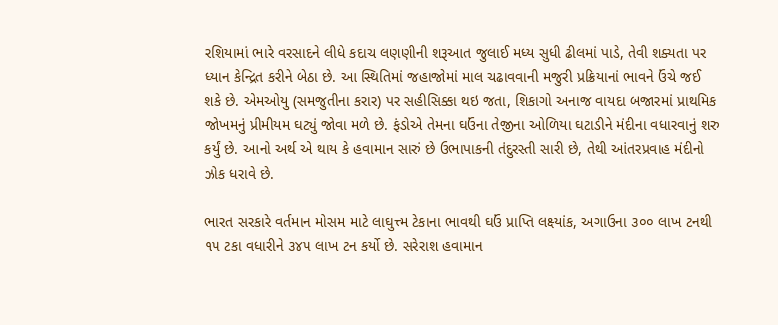રશિયામાં ભારે વરસાદને લીધે કદાચ લણણીની શરૂઆત જુલાઈ મધ્ય સુધી ઢીલમાં પાડે, તેવી શક્યતા પર ધ્યાન કેન્દ્રિત કરીને બેઠા છે. આ સ્થિતિમાં જહાજોમાં માલ ચઢાવવાની મજુરી પ્રક્રિયાનાં ભાવને ઉંચે જઈ શકે છે. એમઓયુ (સમજુતીના કરાર) પર સહીસિક્કા થઇ જતા, શિકાગો અનાજ વાયદા બજારમાં પ્રાથમિક જોખમનું પ્રીમીયમ ઘટ્યું જોવા મળે છે. ફંડોએ તેમના ઘઉંના તેજીના ઓળિયા ઘટાડીને મંદીના વધારવાનું શરુ કર્યું છે. આનો અર્થ એ થાય કે હવામાન સારું છે ઉભાપાકની તંદુરસ્તી સારી છે, તેથી આંતરપ્રવાહ મંદીનો ઝોક ધરાવે છે.

ભારત સરકારે વર્તમાન મોસમ માટે લાઘુત્ત્મ ટેકાના ભાવથી ઘઉં પ્રાપ્તિ લક્ષ્યાંક, અગાઉના ૩૦૦ લાખ ટનથી ૧૫ ટકા વધારીને ૩૪૫ લાખ ટન કર્યો છે. સરેરાશ હવામાન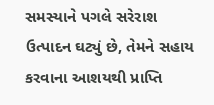સમસ્યાને પગલે સરેરાશ ઉત્પાદન ઘટ્યું છે, તેમને સહાય કરવાના આશયથી પ્રાપ્તિ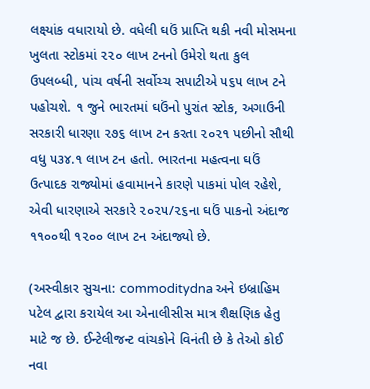લક્ષ્યાંક વધારાયો છે. વધેલી ઘઉં પ્રાપ્તિ થકી નવી મોસમના ખુલતા સ્ટોકમાં ૨૨૦ લાખ ટનનો ઉમેરો થતા કુલ ઉપલબ્ધી, પાંચ વર્ષની સર્વોચ્ચ સપાટીએ ૫૬૫ લાખ ટને પહોચશે. ૧ જુને ભારતમાં ઘઉંનો પુરાંત સ્ટોક, અગાઉની સરકારી ધારણા ૨૭૬ લાખ ટન કરતા ૨૦૨૧ પછીનો સૌથી વધુ ૫૩૪.૧ લાખ ટન હતો. ભારતના મહત્વના ઘઉં ઉત્પાદક રાજ્યોમાં હવામાનને કારણે પાકમાં પોલ રહેશે, એવી ધારણાએ સરકારે ૨૦૨૫/૨૬ના ઘઉં પાકનો અંદાજ ૧૧૦૦થી ૧૨૦૦ લાખ ટન અંદાજ્યો છે.

(અસ્વીકાર સુચના: commoditydna અને ઇબ્રાહિમ પટેલ દ્વારા કરાયેલ આ એનાલીસીસ માત્ર શૈક્ષણિક હેતુ માટે જ છે. ઈન્ટેલીજન્ટ વાંચકોને વિનંતી છે કે તેઓ કોઈ નવા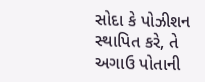સોદા કે પોઝીશન સ્થાપિત કરે, તે અગાઉ પોતાની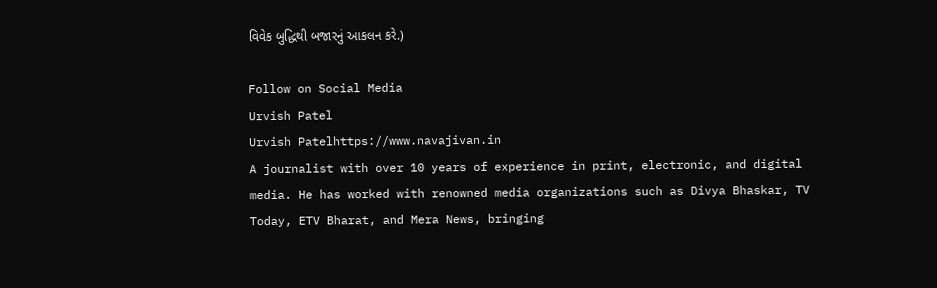વિવેક બુદ્ધિથી બજારનું આકલન કરે.)

Follow on Social Media
Urvish Patel
Urvish Patelhttps://www.navajivan.in
A journalist with over 10 years of experience in print, electronic, and digital media. He has worked with renowned media organizations such as Divya Bhaskar, TV Today, ETV Bharat, and Mera News, bringing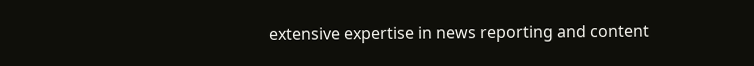extensive expertise in news reporting and content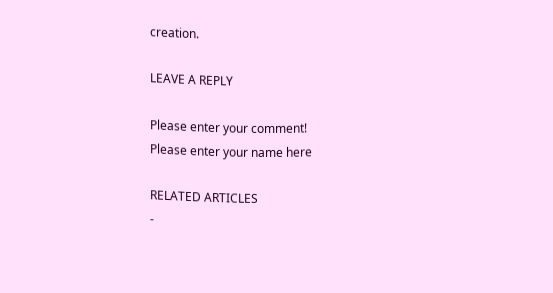creation.

LEAVE A REPLY

Please enter your comment!
Please enter your name here

RELATED ARTICLES
-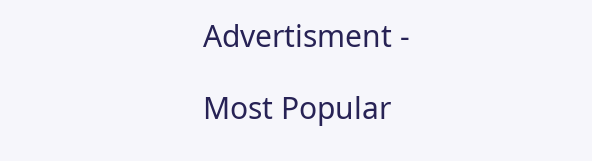Advertisment -

Most Popular